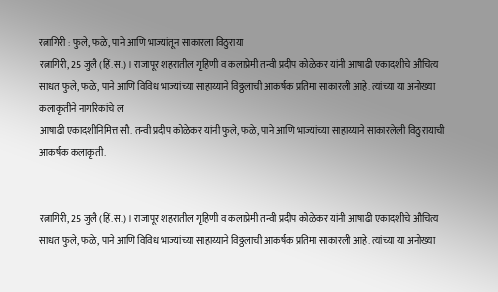रत्नागिरी : फुले, फळे, पाने आणि भाज्यांतून साकारला विठुराया
रत्नागिरी, 25 जुलै (हिं.स.) । राजापूर शहरातील गृहिणी व कलाप्रेमी तन्वी प्रदीप कोळेकर यांनी आषाढी एकादशीचे औचित्य साधत फुले, फळे, पाने आणि विविध भाज्यांच्या साहाय्याने विठ्ठलाची आकर्षक प्रतिमा साकारली आहे. त्यांच्या या अनोख्या कलाकृतीने नागरिकांचे ल
आषाढी एकादशीनिमित्त सौ. तन्वी प्रदीप कोळेकर यांनी फुले, फळे, पाने आणि भाज्यांच्या साहाय्याने साकारलेली विठुरायाची आकर्षक कलाकृती.


रत्नागिरी, 25 जुलै (हिं.स.) । राजापूर शहरातील गृहिणी व कलाप्रेमी तन्वी प्रदीप कोळेकर यांनी आषाढी एकादशीचे औचित्य साधत फुले, फळे, पाने आणि विविध भाज्यांच्या साहाय्याने विठ्ठलाची आकर्षक प्रतिमा साकारली आहे. त्यांच्या या अनोख्या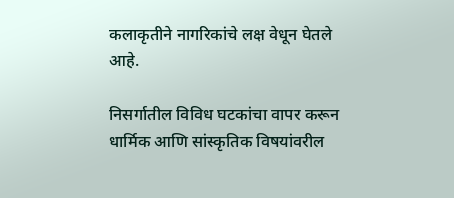कलाकृतीने नागरिकांचे लक्ष वेधून घेतले आहे.

निसर्गातील विविध घटकांचा वापर करून धार्मिक आणि सांस्कृतिक विषयांवरील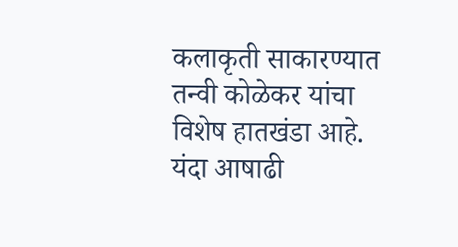कलाकृती साकारण्यात तन्वी कोळेकर यांचा विशेष हातखंडा आहे. यंदा आषाढी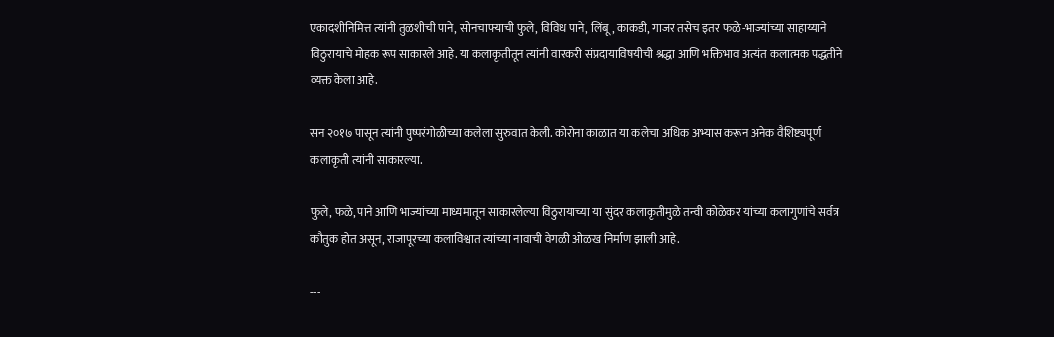एकादशीनिमित्त त्यांनी तुळशीची पाने, सोनचाफ्याची फुले, विविध पाने, लिंबू, काकडी, गाजर तसेच इतर फळे-भाज्यांच्या साहाय्याने विठुरायाचे मोहक रूप साकारले आहे. या कलाकृतीतून त्यांनी वारकरी संप्रदायाविषयीची श्रद्धा आणि भक्तिभाव अत्यंत कलात्मक पद्धतीने व्यक्त केला आहे.

सन २०१७ पासून त्यांनी पुष्परंगोळीच्या कलेला सुरुवात केली. कोरोना काळात या कलेचा अधिक अभ्यास करून अनेक वैशिष्ट्यपूर्ण कलाकृती त्यांनी साकारल्या.

फुले, फळे, पाने आणि भाज्यांच्या माध्यमातून साकारलेल्या विठुरायाच्या या सुंदर कलाकृतीमुळे तन्वी कोळेकर यांच्या कलागुणांचे सर्वत्र कौतुक होत असून, राजापूरच्या कलाविश्वात त्यांच्या नावाची वेगळी ओळख निर्माण झाली आहे.

---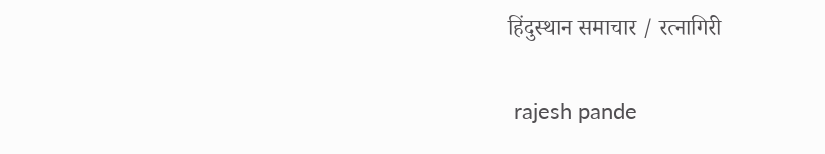हिंदुस्थान समाचार / रत्नागिरी


 rajesh pande